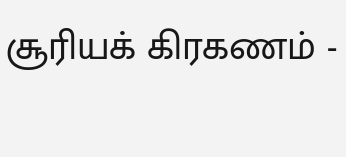சூரியக் கிரகணம் -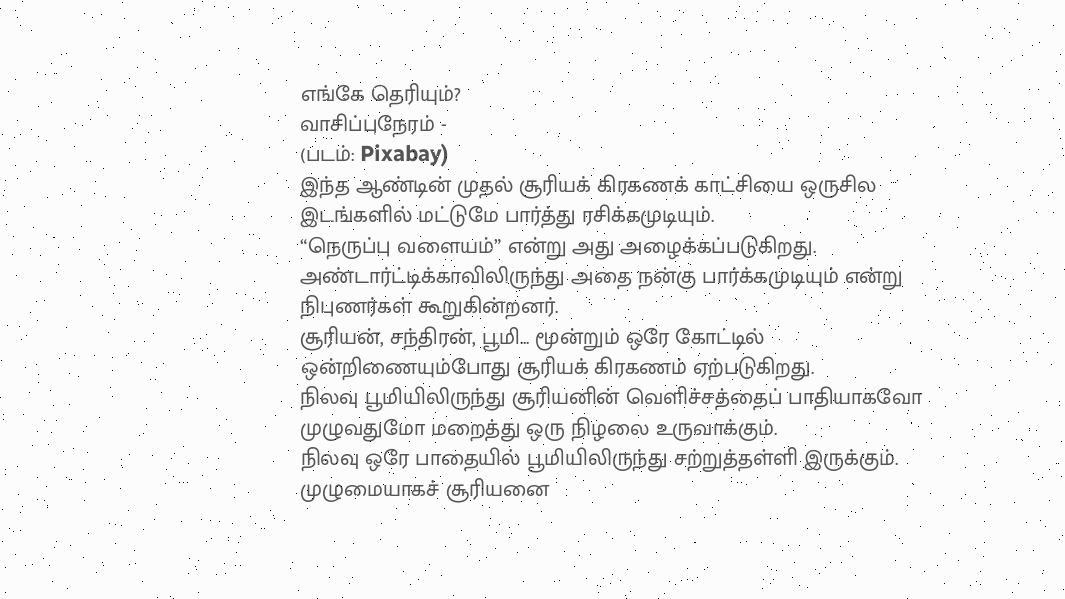எங்கே தெரியும்?
வாசிப்புநேரம் -
(படம்: Pixabay)
இந்த ஆண்டின் முதல் சூரியக் கிரகணக் காட்சியை ஒருசில இடங்களில் மட்டுமே பார்த்து ரசிக்கமுடியும்.
“நெருப்பு வளையம்” என்று அது அழைக்கப்படுகிறது.
அண்டார்ட்டிக்காவிலிருந்து அதை நன்கு பார்க்கமுடியும் என்று நிபுணர்கள் கூறுகின்றனர்.
சூரியன், சந்திரன், பூமி... மூன்றும் ஒரே கோட்டில் ஒன்றிணையும்போது சூரியக் கிரகணம் ஏற்படுகிறது.
நிலவு பூமியிலிருந்து சூரியனின் வெளிச்சத்தைப் பாதியாகவோ முழுவதுமோ மறைத்து ஒரு நிழலை உருவாக்கும்.
நிலவு ஒரே பாதையில் பூமியிலிருந்து சற்றுத்தள்ளி இருக்கும்.
முழுமையாகச் சூரியனை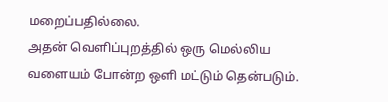மறைப்பதில்லை.
அதன் வெளிப்புறத்தில் ஒரு மெல்லிய வளையம் போன்ற ஒளி மட்டும் தென்படும்.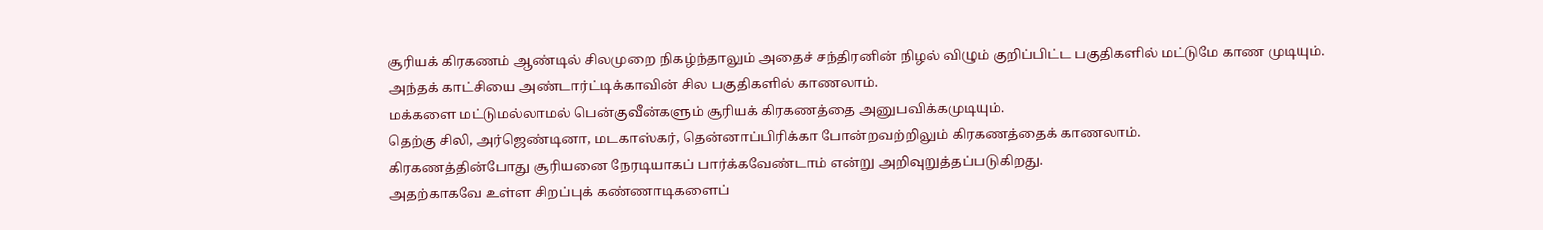சூரியக் கிரகணம் ஆண்டில் சிலமுறை நிகழ்ந்தாலும் அதைச் சந்திரனின் நிழல் விழும் குறிப்பிட்ட பகுதிகளில் மட்டுமே காண முடியும்.
அந்தக் காட்சியை அண்டார்ட்டிக்காவின் சில பகுதிகளில் காணலாம்.
மக்களை மட்டுமல்லாமல் பென்குவீன்களும் சூரியக் கிரகணத்தை அனுபவிக்கமுடியும்.
தெற்கு சிலி, அர்ஜெண்டினா, மடகாஸ்கர், தென்னாப்பிரிக்கா போன்றவற்றிலும் கிரகணத்தைக் காணலாம்.
கிரகணத்தின்போது சூரியனை நேரடியாகப் பார்க்கவேண்டாம் என்று அறிவுறுத்தப்படுகிறது.
அதற்காகவே உள்ள சிறப்புக் கண்ணாடிகளைப்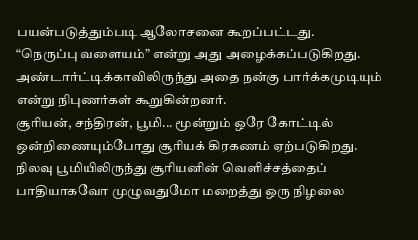பயன்படுத்தும்படி ஆலோசனை கூறப்பட்டது.
“நெருப்பு வளையம்” என்று அது அழைக்கப்படுகிறது.
அண்டார்ட்டிக்காவிலிருந்து அதை நன்கு பார்க்கமுடியும் என்று நிபுணர்கள் கூறுகின்றனர்.
சூரியன், சந்திரன், பூமி... மூன்றும் ஒரே கோட்டில் ஒன்றிணையும்போது சூரியக் கிரகணம் ஏற்படுகிறது.
நிலவு பூமியிலிருந்து சூரியனின் வெளிச்சத்தைப் பாதியாகவோ முழுவதுமோ மறைத்து ஒரு நிழலை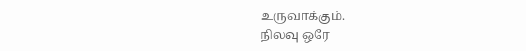உருவாக்கும்.
நிலவு ஒரே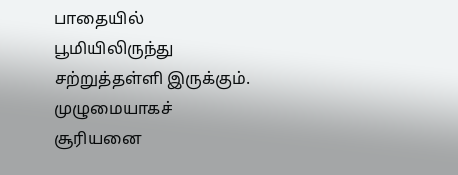பாதையில் பூமியிலிருந்து சற்றுத்தள்ளி இருக்கும்.
முழுமையாகச் சூரியனை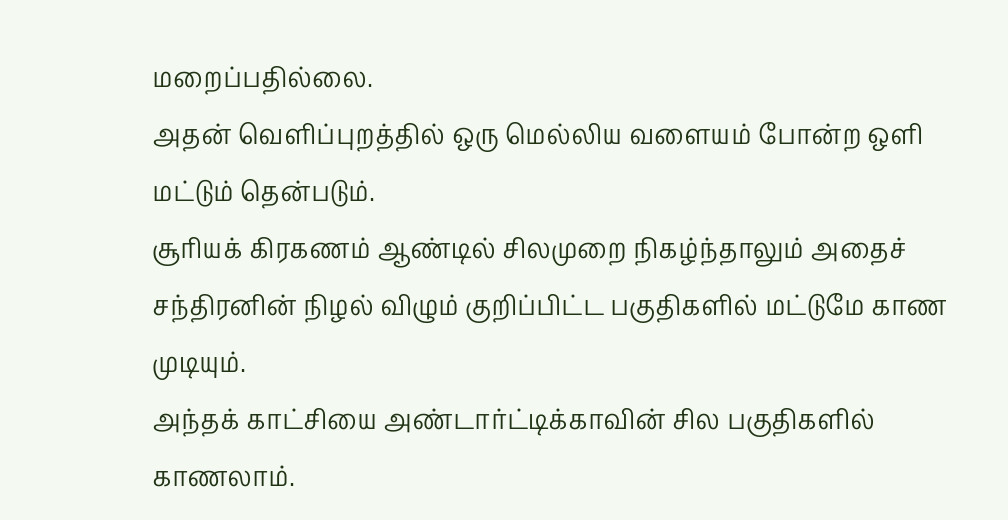மறைப்பதில்லை.
அதன் வெளிப்புறத்தில் ஒரு மெல்லிய வளையம் போன்ற ஒளி மட்டும் தென்படும்.
சூரியக் கிரகணம் ஆண்டில் சிலமுறை நிகழ்ந்தாலும் அதைச் சந்திரனின் நிழல் விழும் குறிப்பிட்ட பகுதிகளில் மட்டுமே காண முடியும்.
அந்தக் காட்சியை அண்டார்ட்டிக்காவின் சில பகுதிகளில் காணலாம்.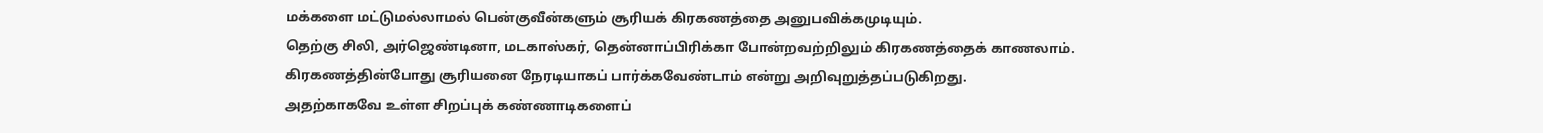மக்களை மட்டுமல்லாமல் பென்குவீன்களும் சூரியக் கிரகணத்தை அனுபவிக்கமுடியும்.
தெற்கு சிலி, அர்ஜெண்டினா, மடகாஸ்கர், தென்னாப்பிரிக்கா போன்றவற்றிலும் கிரகணத்தைக் காணலாம்.
கிரகணத்தின்போது சூரியனை நேரடியாகப் பார்க்கவேண்டாம் என்று அறிவுறுத்தப்படுகிறது.
அதற்காகவே உள்ள சிறப்புக் கண்ணாடிகளைப்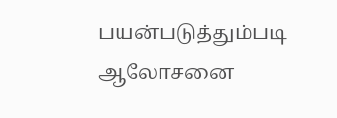பயன்படுத்தும்படி ஆலோசனை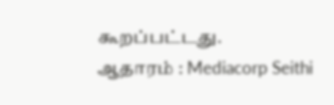கூறப்பட்டது.
ஆதாரம் : Mediacorp Seithi